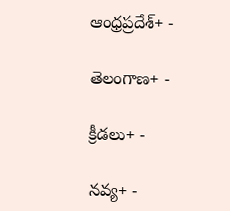ఆంధ్రప్రదేశ్+ -

తెలంగాణ+ -

క్రీడలు+ -

నవ్య+ -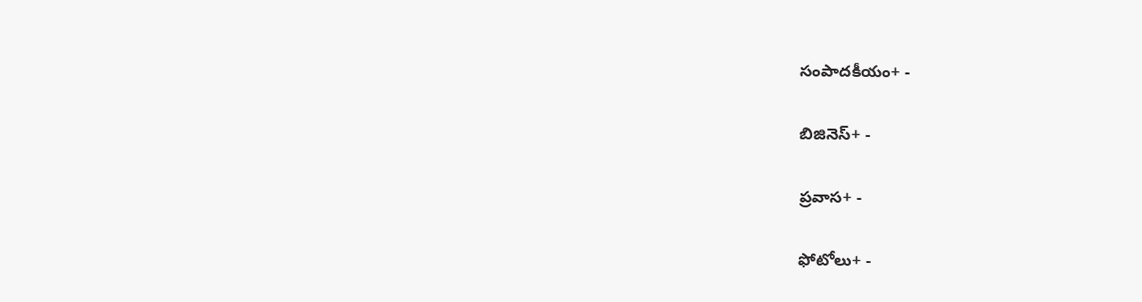సంపాదకీయం+ -

బిజినెస్+ -

ప్రవాస+ -

ఫోటోలు+ -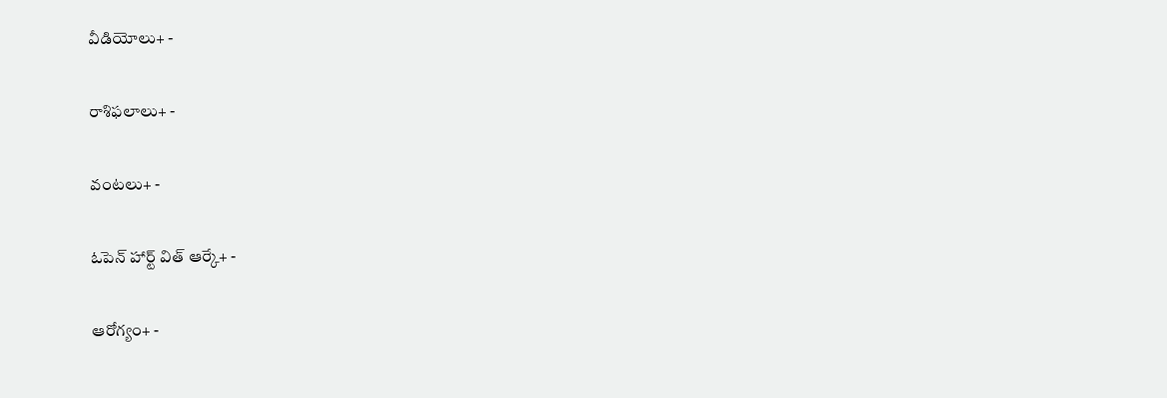వీడియోలు+ -

రాశిఫలాలు+ -

వంటలు+ -

ఓపెన్ హార్ట్ విత్ ఆర్కే+ -

ఆరోగ్యం+ -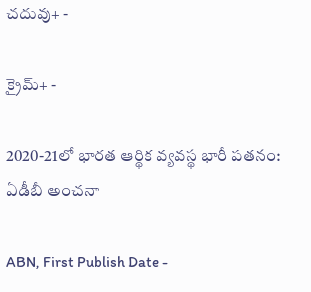చదువు+ -

క్రైమ్+ -

2020-21లో భారత ఆర్థిక వ్యవస్థ భారీ పతనం: ఏడీబీ అంచనా

ABN, First Publish Date -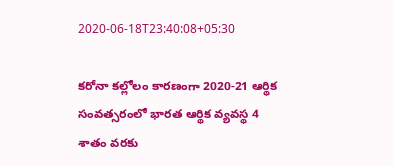2020-06-18T23:40:08+05:30

కరోనా కల్లోలం కారణంగా 2020-21 ఆర్థిక సంవత్సరంలో భారత ఆర్థిక వ్యవస్థ 4 శాతం వరకు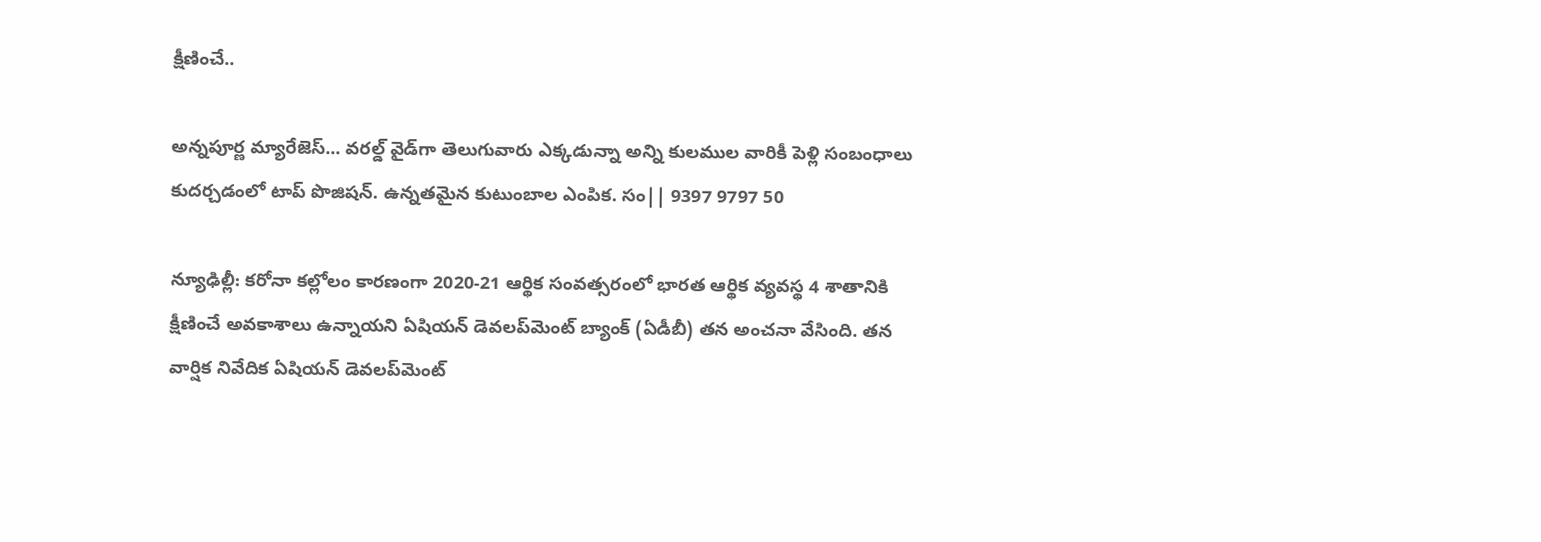క్షీణించే..

అన్నపూర్ణ మ్యారేజెస్... వరల్డ్ వైడ్‌గా తెలుగువారు ఎక్కడున్నా అన్ని కులముల వారికీ పెళ్లి సంబంధాలు కుదర్చడంలో టాప్ పొజిషన్. ఉన్నతమైన కుటుంబాల ఎంపిక. సం|| 9397 9797 50

న్యూఢిల్లీ: కరోనా కల్లోలం కారణంగా 2020-21 ఆర్థిక సంవత్సరంలో భారత ఆర్థిక వ్యవస్థ 4 శాతానికి క్షీణించే అవకాశాలు ఉన్నాయని ఏషియన్ డెవలప్‌మెంట్ బ్యాంక్ (ఏడీబీ) తన అంచనా వేసింది. తన వార్షిక నివేదిక ఏషియన్ డెవలప్‌మెంట్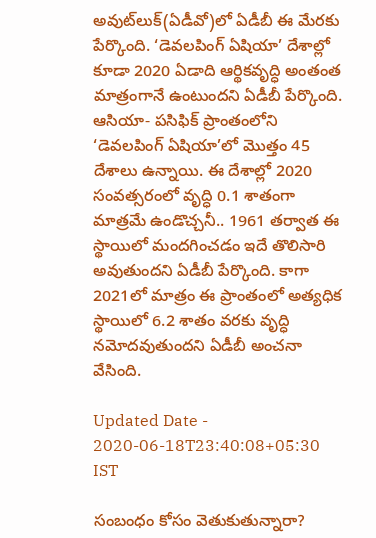అవుట్‌లుక్‌(ఏడీవో)లో ఏడీబీ ఈ మేరకు పేర్కొంది. ‘డెవలపింగ్ ఏషియా’ దేశాల్లో కూడా 2020 ఏడాది ఆర్థికవృద్ధి అంతంత మాత్రంగానే ఉంటుందని ఏడీబీ పేర్కొంది. ఆసియా- పసిఫిక్ ప్రాంతంలోని ‘డెవలపింగ్ ఏషియా’లో మొత్తం 45 దేశాలు ఉన్నాయి. ఈ దేశాల్లో 2020 సంవత్సరంలో వృద్ధి 0.1 శాతంగా మాత్రమే ఉండొచ్చనీ.. 1961 తర్వాత ఈ స్థాయిలో మందగించడం ఇదే తొలిసారి అవుతుందని ఏడీబీ పేర్కొంది. కాగా 2021లో మాత్రం ఈ ప్రాంతంలో అత్యధిక స్థాయిలో 6.2 శాతం వరకు వృద్ధి నమోదవుతుందని ఏడీబీ అంచనా వేసింది.

Updated Date - 2020-06-18T23:40:08+05:30 IST

సంబంధం కోసం వెతుకుతున్నారా?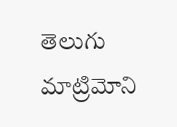తెలుగు మాట్రిమోని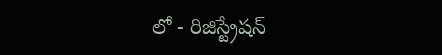లో - రిజిస్ట్రేషన్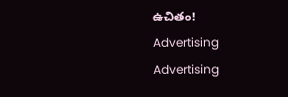ఉచితం!
Advertising
Advertising